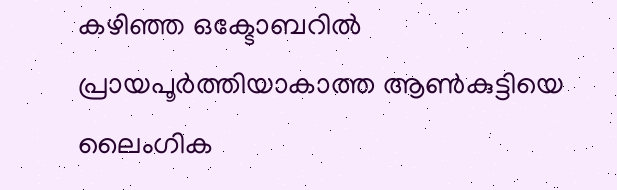കഴിഞ്ഞ ഒക്ടോബറിൽ പ്രായപൂർത്തിയാകാത്ത ആൺകുട്ടിയെ ലൈംഗിക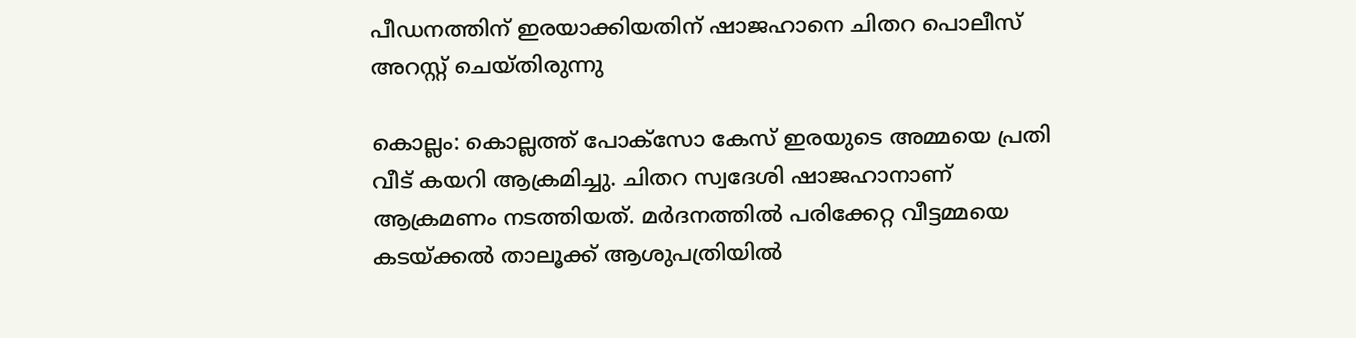പീഡനത്തിന് ഇരയാക്കിയതിന് ഷാജഹാനെ ചിതറ പൊലീസ് അറസ്റ്റ് ചെയ്തിരുന്നു

കൊല്ലം: കൊല്ലത്ത് പോക്സോ കേസ് ഇരയുടെ അമ്മയെ പ്രതി വീട് കയറി ആക്രമിച്ചു. ചിതറ സ്വദേശി ഷാജഹാനാണ് ആക്രമണം നടത്തിയത്. മർദനത്തിൽ പരിക്കേറ്റ വീട്ടമ്മയെ കടയ്ക്കൽ താലൂക്ക് ആശുപത്രിയിൽ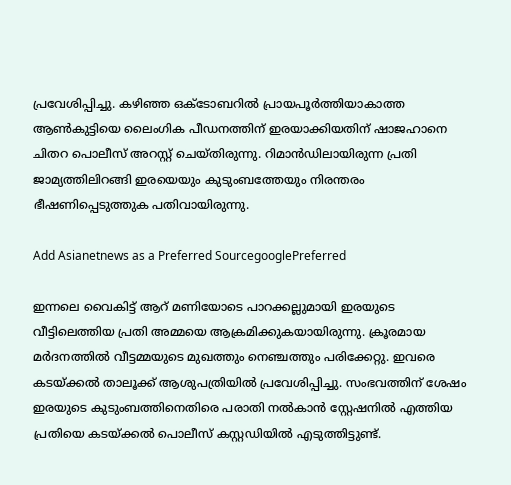പ്രവേശിപ്പിച്ചു. കഴിഞ്ഞ ഒക്ടോബറിൽ പ്രായപൂർത്തിയാകാത്ത ആൺകുട്ടിയെ ലൈംഗിക പീഡനത്തിന് ഇരയാക്കിയതിന് ഷാജഹാനെ ചിതറ പൊലീസ് അറസ്റ്റ് ചെയ്തിരുന്നു. റിമാൻഡിലായിരുന്ന പ്രതി ജാമ്യത്തിലിറങ്ങി ഇരയെയും കുടുംബത്തേയും നിരന്തരം ഭീഷണിപ്പെടുത്തുക പതിവായിരുന്നു.

Add Asianetnews as a Preferred SourcegooglePreferred

ഇന്നലെ വൈകിട്ട് ആറ് മണിയോടെ പാറക്കല്ലുമായി ഇരയുടെ വീട്ടിലെത്തിയ പ്രതി അമ്മയെ ആക്രമിക്കുകയായിരുന്നു. ക്രൂരമായ മർദനത്തിൽ വീട്ടമ്മയുടെ മുഖത്തും നെഞ്ചത്തും പരിക്കേറ്റു. ഇവരെ കടയ്ക്കൽ താലൂക്ക് ആശുപത്രിയിൽ പ്രവേശിപ്പിച്ചു. സംഭവത്തിന് ശേഷം ഇരയുടെ കുടുംബത്തിനെതിരെ പരാതി നൽകാൻ സ്റ്റേഷനിൽ എത്തിയ പ്രതിയെ കടയ്ക്കൽ പൊലീസ് കസ്റ്റഡിയിൽ എടുത്തിട്ടുണ്ട്.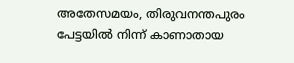അതേസമയം, തിരുവനന്തപുരം പേട്ടയിൽ നിന്ന് കാണാതായ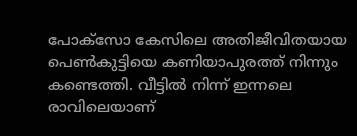പോക്സോ കേസിലെ അതിജീവിതയായ പെൺകുട്ടിയെ കണിയാപുരത്ത് നിന്നും കണ്ടെത്തി. വീട്ടിൽ നിന്ന് ഇന്നലെ രാവിലെയാണ്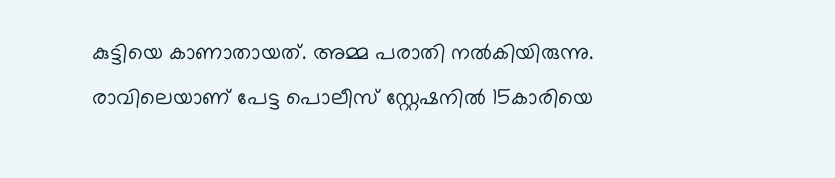കുട്ടിയെ കാണാതായത്. അമ്മ പരാതി നൽകിയിരുന്നു. രാവിലെയാണ് പേട്ട പൊലീസ് സ്റ്റേഷനിൽ 15കാരിയെ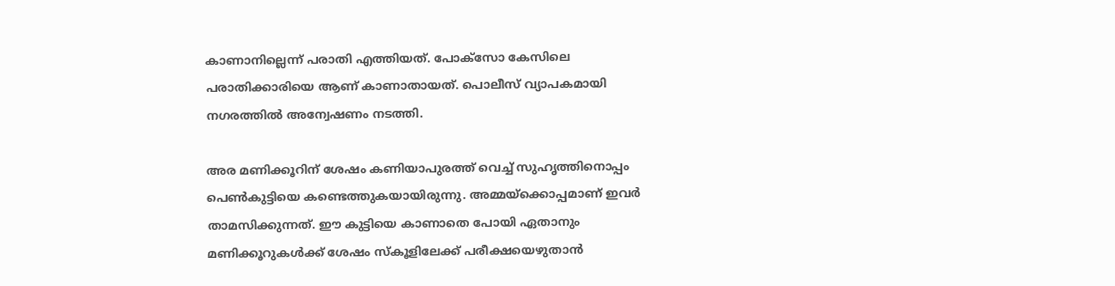കാണാനില്ലെന്ന് പരാതി എത്തിയത്. പോക്സോ കേസിലെ പരാതിക്കാരിയെ ആണ് കാണാതായത്. പൊലീസ് വ്യാപകമായി നഗരത്തിൽ അന്വേഷണം നടത്തി.

അര മണിക്കൂറിന് ശേഷം കണിയാപുരത്ത് വെച്ച് സുഹൃത്തിനൊപ്പം പെൺകുട്ടിയെ കണ്ടെത്തുകയായിരുന്നു. അമ്മയ്ക്കൊപ്പമാണ് ഇവർ താമസിക്കുന്നത്. ഈ കുട്ടിയെ കാണാതെ പോയി ഏതാനും മണിക്കൂറുകൾക്ക് ശേഷം സ്കൂളിലേക്ക് പരീക്ഷയെഴുതാൻ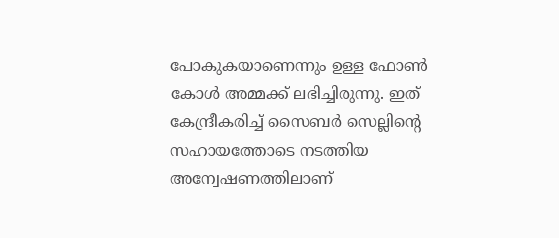പോകുകയാണെന്നും ഉള്ള ഫോൺ കോൾ അമ്മക്ക് ലഭിച്ചിരുന്നു. ഇത് കേന്ദ്രീകരിച്ച് സൈബർ സെല്ലിന്റെ സഹായത്തോടെ നടത്തിയ അന്വേഷണത്തിലാണ്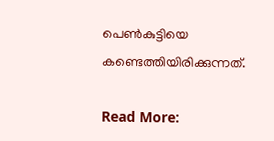പെൺകുട്ടിയെ കണ്ടെത്തിയിരിക്കുന്നത്.

Read More: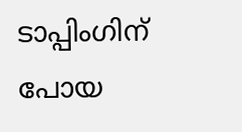ടാപ്പിംഗിന് പോയ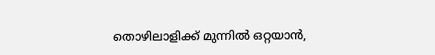തൊഴിലാളിക്ക് മുന്നിൽ ഒറ്റയാൻ,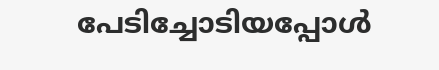പേടിച്ചോടിയപ്പോൾ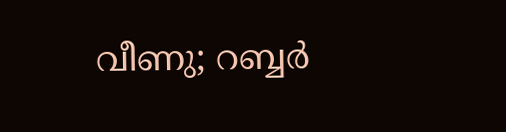വീണു; റബ്ബ‍ർ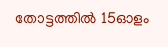തോട്ടത്തില്‍ 15ഓളം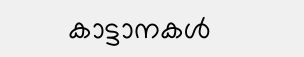കാട്ടാനകള്‍